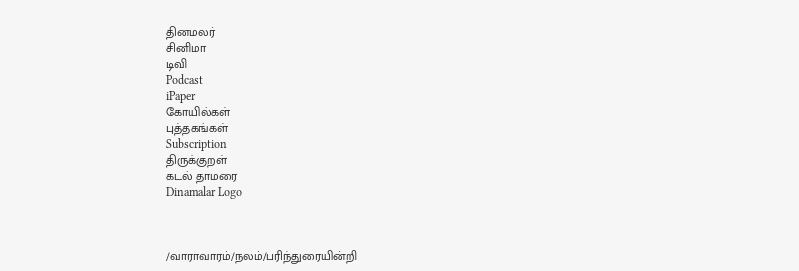தினமலர்
சினிமா
டிவி
Podcast
iPaper
கோயில்கள்
புத்தகங்கள்
Subscription
திருக்குறள்
கடல் தாமரை
Dinamalar Logo



/வாராவாரம்/நலம்/பரிந்துரையின்றி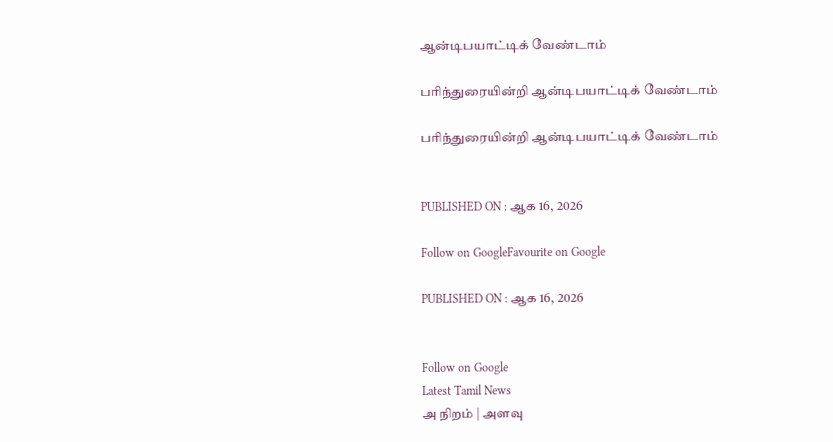ஆன்டிபயாட்டிக் வேண்டாம்

பரிந்துரையின்றி ஆன்டிபயாட்டிக் வேண்டாம்

பரிந்துரையின்றி ஆன்டிபயாட்டிக் வேண்டாம்


PUBLISHED ON : ஆக 16, 2026

Follow on GoogleFavourite on Google

PUBLISHED ON : ஆக 16, 2026


Follow on Google
Latest Tamil News
அ நிறம் | அளவு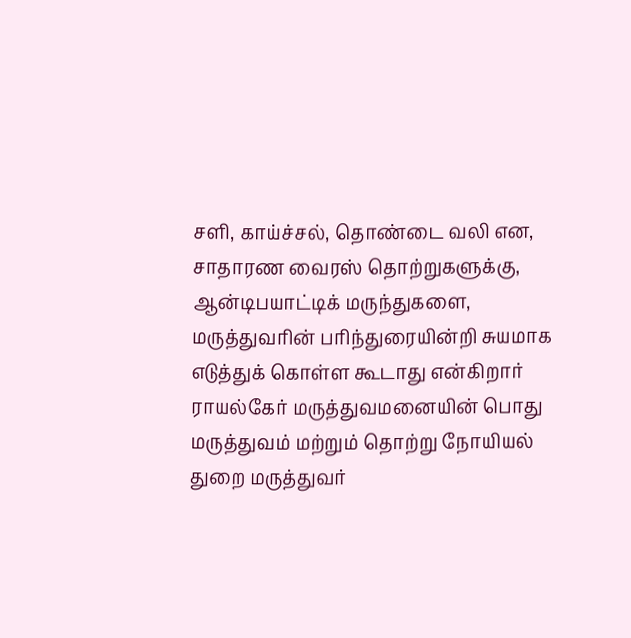சளி, காய்ச்சல், தொண்டை வலி என, சாதாரண வைரஸ் தொற்றுகளுக்கு, ஆன்டிபயாட்டிக் மருந்துகளை, மருத்துவரின் பரிந்துரையின்றி சுயமாக எடுத்துக் கொள்ள கூடாது என்கிறார் ராயல்கேர் மருத்துவமனையின் பொது மருத்துவம் மற்றும் தொற்று நோயியல் துறை மருத்துவர்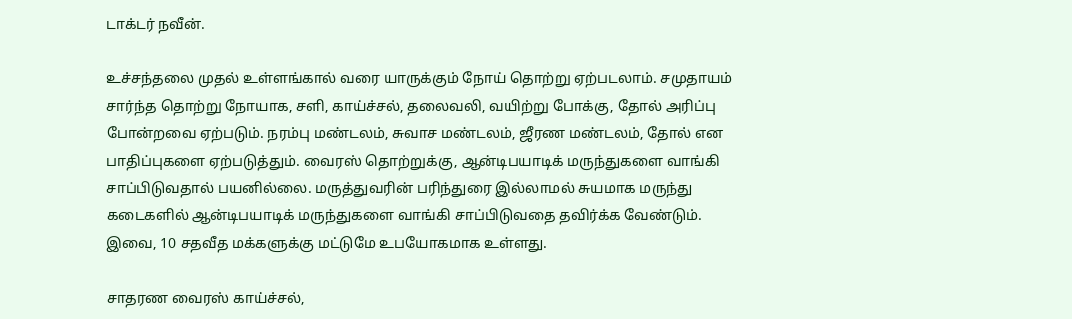டாக்டர் நவீன்.

உச்சந்தலை முதல் உள்ளங்கால் வரை யாருக்கும் நோய் தொற்று ஏற்படலாம். சமுதாயம் சார்ந்த தொற்று நோயாக, சளி, காய்ச்சல், தலைவலி, வயிற்று போக்கு, தோல் அரிப்பு போன்றவை ஏற்படும். நரம்பு மண்டலம், சுவாச மண்டலம், ஜீரண மண்டலம், தோல் என பாதிப்புகளை ஏற்படுத்தும். வைரஸ் தொற்றுக்கு, ஆன்டிபயாடிக் மருந்துகளை வாங்கி சாப்பிடுவதால் பயனில்லை. மருத்துவரின் பரிந்துரை இல்லாமல் சுயமாக மருந்து கடைகளில் ஆன்டிபயாடிக் மருந்துகளை வாங்கி சாப்பிடுவதை தவிர்க்க வேண்டும். இவை, 10 சதவீத மக்களுக்கு மட்டுமே உபயோகமாக உள்ளது.

சாதரண வைரஸ் காய்ச்சல்,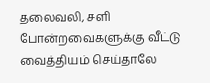தலைவலி, சளி போன்றவைகளுக்கு வீட்டு வைத்தியம் செய்தாலே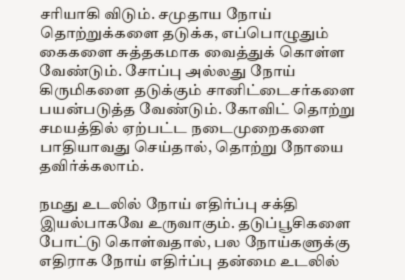சரியாகி விடும். சமுதாய நோய் தொற்றுக்களை தடுக்க, எப்பொழுதும் கைகளை சுத்தகமாக வைத்துக் கொள்ள வேண்டும். சோப்பு அல்லது நோய் கிருமிகளை தடுக்கும் சானிட்டைசர்களை பயன்படுத்த வேண்டும். கோவிட் தொற்று சமயத்தில் ஏற்பட்ட நடைமுறைகளை பாதியாவது செய்தால், தொற்று நோயை தவிர்க்கலாம்.

நமது உடலில் நோய் எதிர்ப்பு சக்தி இயல்பாகவே உருவாகும். தடுப்பூசிகளை போட்டு கொள்வதால், பல நோய்களுக்கு எதிராக நோய் எதிர்ப்பு தன்மை உடலில்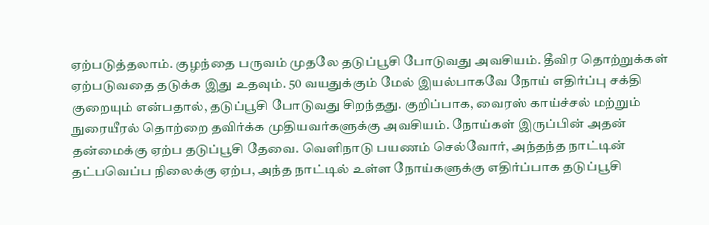ஏற்படுத்தலாம். குழந்தை பருவம் முதலே தடுப்பூசி போடுவது அவசியம். தீவிர தொற்றுக்கள் ஏற்படுவதை தடுக்க இது உதவும். 50 வயதுக்கும் மேல் இயல்பாகவே நோய் எதிர்ப்பு சக்தி குறையும் என்பதால், தடுப்பூசி போடுவது சிறந்தது. குறிப்பாக, வைரஸ் காய்ச்சல் மற்றும் நுரையீரல் தொற்றை தவிர்க்க முதியவர்களுக்கு அவசியம். நோய்கள் இருப்பின் அதன் தன்மைக்கு ஏற்ப தடுப்பூசி தேவை. வெளிநாடு பயணம் செல்வோர், அந்தந்த நாட்டின் தட்பவெப்ப நிலைக்கு ஏற்ப, அந்த நாட்டில் உள்ள நோய்களுக்கு எதிர்ப்பாக தடுப்பூசி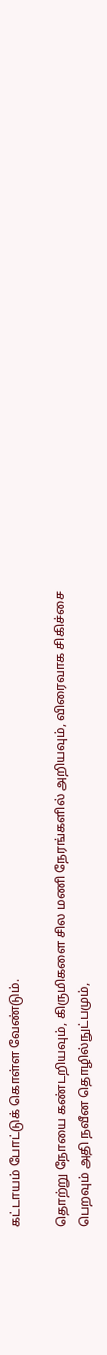கட்டாயம் போட்டுக் கொள்ள வேண்டும்.

தொற்று நோயை கண்டறியவும், கிருமிகளை சில மணி நேரங்களில் அறியவும், விரைவாக சிகிச்சை பெறவும் அதி நவீன தொழில்நுட்பமும்,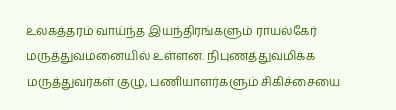உலகத்தரம் வாய்ந்த இயந்திரங்களும் ராயல்கேர் மருத்துவமனையில் உள்ளன. நிபுணத்துவமிக்க மருத்துவர்கள் குழு, பணியாளர்களும் சிகிச்சையை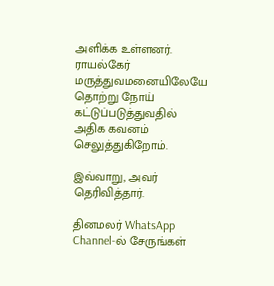அளிக்க உள்ளனர். ராயல்கேர் மருத்துவமனையிலேயே தொற்று நோய் கட்டுப்படுத்துவதில் அதிக கவனம் செலுத்துகிறோம்.

இவ்வாறு, அவர் தெரிவித்தார்.

தினமலர் WhatsApp Channel-ல் சேருங்கள்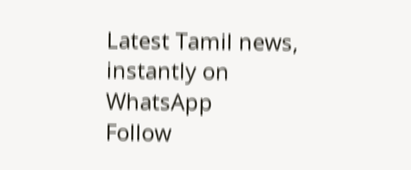Latest Tamil news, instantly on WhatsApp
Follow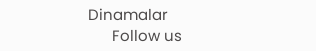Dinamalar
      Follow us